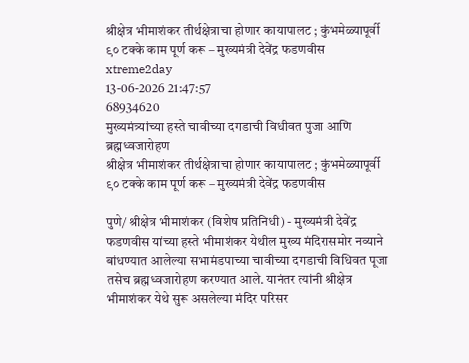श्रीक्षेत्र भीमाशंकर तीर्थक्षेत्राचा होणार कायापालट ; कुंभमेळ्यापूर्वी ९० टक्के काम पूर्ण करू – मुख्यमंत्री देवेंद्र फडणवीस
xtreme2day
13-06-2026 21:47:57
68934620
मुख्यमंत्र्यांच्या हस्ते चावीच्या दगडाची विधीवत पुजा आणि ब्रह्मध्वजारोहण
श्रीक्षेत्र भीमाशंकर तीर्थक्षेत्राचा होणार कायापालट ; कुंभमेळ्यापूर्वी ९० टक्के काम पूर्ण करू – मुख्यमंत्री देवेंद्र फडणवीस

पुणे/ श्रीक्षेत्र भीमाशंकर (विशेष प्रतिनिधी) - मुख्यमंत्री देवेंद्र फडणवीस यांच्या हस्ते भीमाशंकर येथील मुख्य मंदिरासमोर नव्याने बांधण्यात आलेल्या सभामंडपाच्या चावीच्या दगडाची विधिवत पूजा तसेच ब्रह्मध्वजारोहण करण्यात आले. यानंतर त्यांनी श्रीक्षेत्र भीमाशंकर येथे सुरू असलेल्या मंदिर परिसर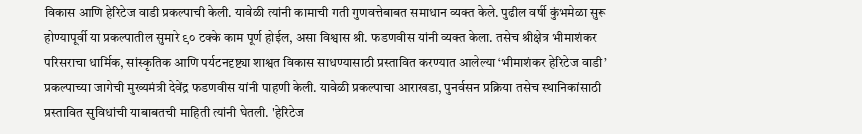विकास आणि हेरिटेज वाडी प्रकल्पाची केली. यावेळी त्यांनी कामाची गती गुणवत्तेबाबत समाधान व्यक्त केले. पुढील वर्षी कुंभमेळा सुरू होण्यापूर्वी या प्रकल्पातील सुमारे ९० टक्के काम पूर्ण होईल, असा विश्वास श्री. फडणवीस यांनी व्यक्त केला. तसेच श्रीक्षेत्र भीमाशंकर परिसराचा धार्मिक, सांस्कृतिक आणि पर्यटनदृष्ट्या शाश्वत विकास साधण्यासाठी प्रस्तावित करण्यात आलेल्या ‘भीमाशंकर हेरिटेज वाडी’ प्रकल्पाच्या जागेची मुख्यमंत्री देवेंद्र फडणवीस यांनी पाहणी केली. यावेळी प्रकल्पाचा आराखडा, पुनर्वसन प्रक्रिया तसेच स्थानिकांसाठी प्रस्तावित सुविधांची याबाबतची माहिती त्यांनी घेतली. 'हेरिटेज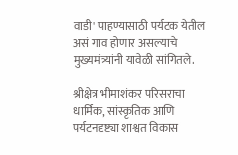वाडी' पाहण्यासाठी पर्यटक येतील असं गाव होणार असल्याचे मुख्यमंत्र्यांनी यावेळी सांगितले.

श्रीक्षेत्र भीमाशंकर परिसराचा धार्मिक, सांस्कृतिक आणि पर्यटनदृष्ट्या शाश्वत विकास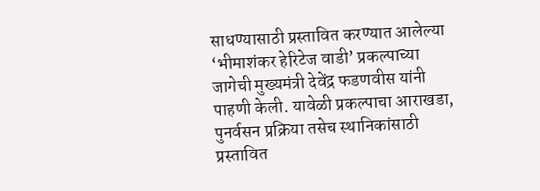साधण्यासाठी प्रस्तावित करण्यात आलेल्या ‘भीमाशंकर हेरिटेज वाडी’ प्रकल्पाच्या जागेची मुख्यमंत्री देवेंद्र फडणवीस यांनी पाहणी केली. यावेळी प्रकल्पाचा आराखडा, पुनर्वसन प्रक्रिया तसेच स्थानिकांसाठी प्रस्तावित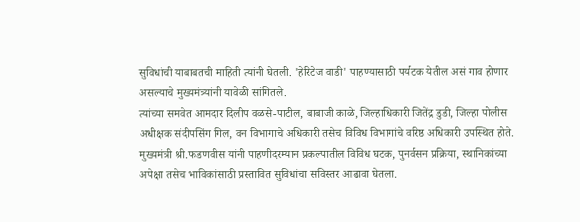सुविधांची याबाबतची माहिती त्यांनी घेतली. 'हेरिटेज वाडी' पाहण्यासाठी पर्यटक येतील असं गाव होणार असल्याचे मुख्यमंत्र्यांनी यावेळी सांगितले.
त्यांच्या समवेत आमदार दिलीप वळसे-पाटील, बाबाजी काळे, जिल्हाधिकारी जितेंद्र डुडी, जिल्हा पोलीस अधीक्षक संदीपसिंग गिल, वन विभागाचे अधिकारी तसेच विविध विभागांचे वरिष्ठ अधिकारी उपस्थित होते.
मुख्यमंत्री श्री.फडणवीस यांनी पाहणीदरम्यान प्रकल्पातील विविध घटक, पुनर्वसन प्रक्रिया, स्थानिकांच्या अपेक्षा तसेच भाविकांसाठी प्रस्तावित सुविधांचा सविस्तर आढावा घेतला.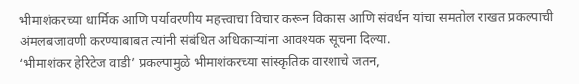भीमाशंकरच्या धार्मिक आणि पर्यावरणीय महत्त्वाचा विचार करून विकास आणि संवर्धन यांचा समतोल राखत प्रकल्पाची अंमलबजावणी करण्याबाबत त्यांनी संबंधित अधिकाऱ्यांना आवश्यक सूचना दिल्या.
‘भीमाशंकर हेरिटेज वाडी’ प्रकल्पामुळे भीमाशंकरच्या सांस्कृतिक वारशाचे जतन,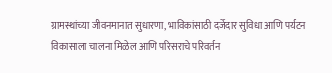ग्रामस्थांच्या जीवनमानात सुधारणा, भाविकांसाठी दर्जेदार सुविधा आणि पर्यटन विकासाला चालना मिळेल आणि परिसराचे परिवर्तन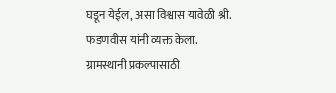घडून येईल, असा विश्वास यावेळी श्री. फडणवीस यांनी व्यक्त केला.
ग्रामस्थानी प्रकल्पासाठी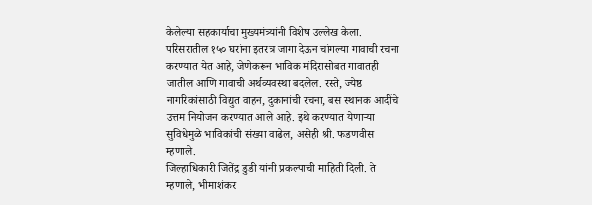केलेल्या सहकार्याचा मुख्यमंत्र्यांनी विशेष उल्लेख केला. परिसरातील १५० घरांना इतरत्र जागा देऊन चांगल्या गावाची रचना करण्यात येत आहे, जेणेकरून भाविक मंदिरासोबत गावातही जातील आणि गावाची अर्थव्यवस्था बदलेल. रस्ते, ज्येष्ठ नागरिकांसाठी विद्युत वाहन, दुकानांची रचना, बस स्थानक आदींचे उत्तम नियोजन करण्यात आले आहे. इथे करण्यात येणाऱ्या सुविधेमुळे भाविकांची संख्या वाढेल, असेही श्री. फडणवीस म्हणाले.
जिल्हाधिकारी जितेंद्र डुडी यांनी प्रकल्पाची माहिती दिली. ते म्हणाले, भीमाशंकर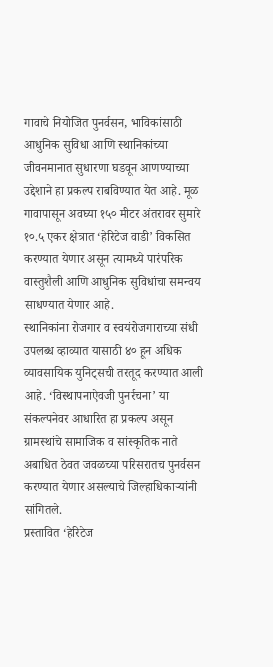गावाचे नियोजित पुनर्वसन, भाविकांसाठी आधुनिक सुविधा आणि स्थानिकांच्या जीवनमानात सुधारणा घडवून आणण्याच्या उद्देशाने हा प्रकल्प राबविण्यात येत आहे. मूळ गावापासून अवघ्या १५० मीटर अंतरावर सुमारे १०.५ एकर क्षेत्रात ‘हेरिटेज वाडी’ विकसित करण्यात येणार असून त्यामध्ये पारंपरिक वास्तुशैली आणि आधुनिक सुविधांचा समन्वय साधण्यात येणार आहे.
स्थानिकांना रोजगार व स्वयंरोजगाराच्या संधी उपलब्ध व्हाव्यात यासाठी ४० हून अधिक व्यावसायिक युनिट्सची तरतूद करण्यात आली आहे. ‘विस्थापनाऐवजी पुनर्रचना’ या संकल्पनेवर आधारित हा प्रकल्प असून ग्रामस्थांचे सामाजिक व सांस्कृतिक नाते अबाधित ठेवत जवळच्या परिसरातच पुनर्वसन करण्यात येणार असल्याचे जिल्हाधिकाऱ्यांनी सांगितले.
प्रस्तावित ‘हेरिटेज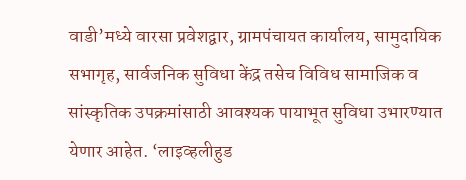वाडी’मध्ये वारसा प्रवेशद्वार, ग्रामपंचायत कार्यालय, सामुदायिक सभागृह, सार्वजनिक सुविधा केंद्र तसेच विविध सामाजिक व सांस्कृतिक उपक्रमांसाठी आवश्यक पायाभूत सुविधा उभारण्यात येणार आहेत. ‘लाइव्हलीहुड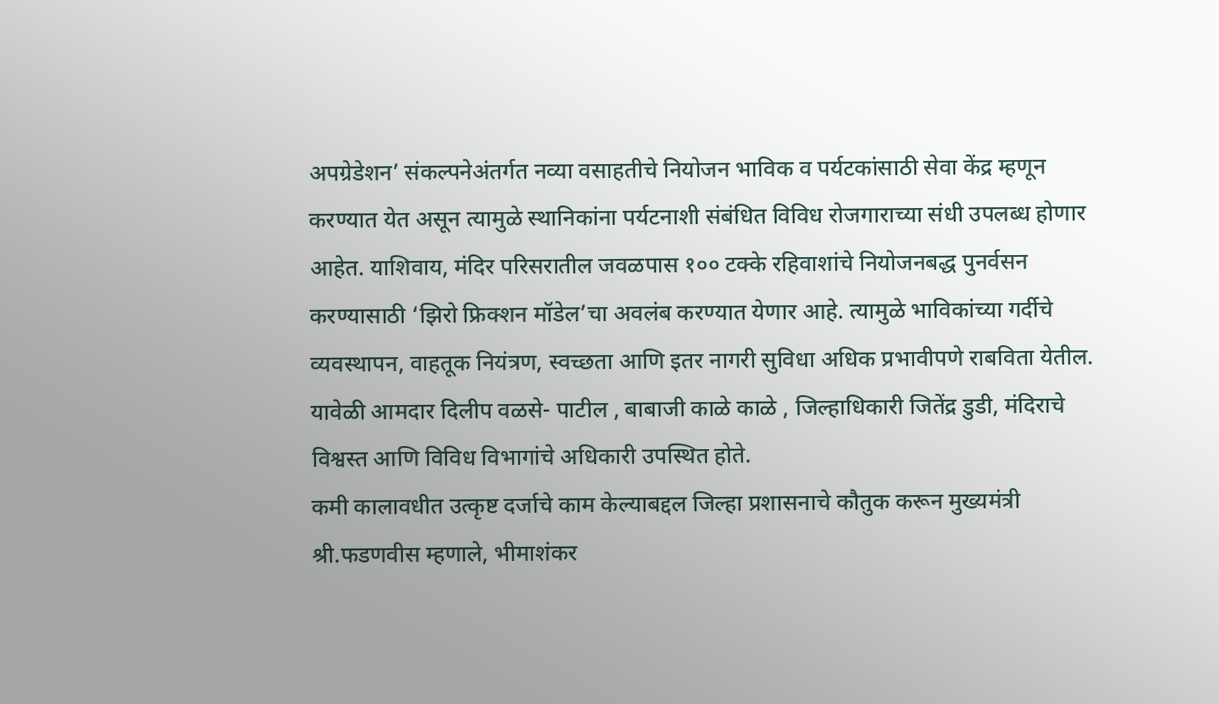अपग्रेडेशन’ संकल्पनेअंतर्गत नव्या वसाहतीचे नियोजन भाविक व पर्यटकांसाठी सेवा केंद्र म्हणून करण्यात येत असून त्यामुळे स्थानिकांना पर्यटनाशी संबंधित विविध रोजगाराच्या संधी उपलब्ध होणार आहेत. याशिवाय, मंदिर परिसरातील जवळपास १०० टक्के रहिवाशांचे नियोजनबद्ध पुनर्वसन करण्यासाठी ‘झिरो फ्रिक्शन मॉडेल’चा अवलंब करण्यात येणार आहे. त्यामुळे भाविकांच्या गर्दीचे व्यवस्थापन, वाहतूक नियंत्रण, स्वच्छता आणि इतर नागरी सुविधा अधिक प्रभावीपणे राबविता येतील.
यावेळी आमदार दिलीप वळसे- पाटील , बाबाजी काळे काळे , जिल्हाधिकारी जितेंद्र डुडी, मंदिराचे विश्वस्त आणि विविध विभागांचे अधिकारी उपस्थित होते.
कमी कालावधीत उत्कृष्ट दर्जाचे काम केल्याबद्दल जिल्हा प्रशासनाचे कौतुक करून मुख्यमंत्री श्री.फडणवीस म्हणाले, भीमाशंकर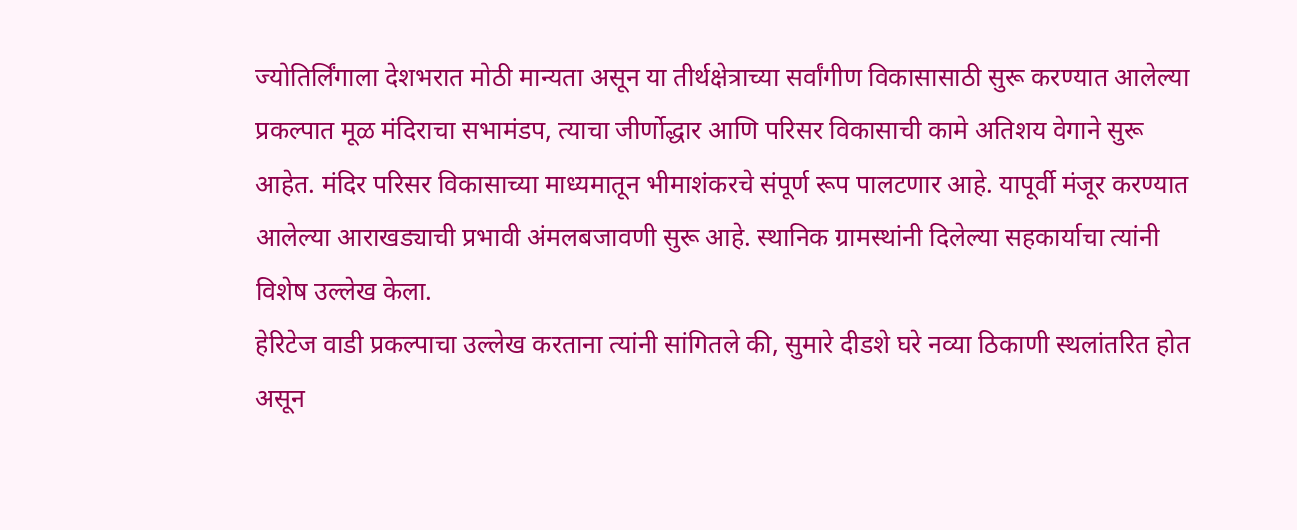ज्योतिर्लिंगाला देशभरात मोठी मान्यता असून या तीर्थक्षेत्राच्या सर्वांगीण विकासासाठी सुरू करण्यात आलेल्या प्रकल्पात मूळ मंदिराचा सभामंडप, त्याचा जीर्णोद्धार आणि परिसर विकासाची कामे अतिशय वेगाने सुरू आहेत. मंदिर परिसर विकासाच्या माध्यमातून भीमाशंकरचे संपूर्ण रूप पालटणार आहे. यापूर्वी मंजूर करण्यात आलेल्या आराखड्याची प्रभावी अंमलबजावणी सुरू आहे. स्थानिक ग्रामस्थांनी दिलेल्या सहकार्याचा त्यांनी विशेष उल्लेख केला.
हेरिटेज वाडी प्रकल्पाचा उल्लेख करताना त्यांनी सांगितले की, सुमारे दीडशे घरे नव्या ठिकाणी स्थलांतरित होत असून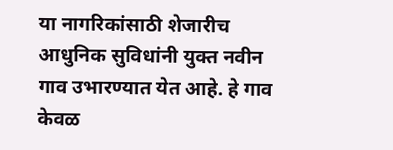या नागरिकांसाठी शेजारीच आधुनिक सुविधांनी युक्त नवीन गाव उभारण्यात येत आहे. हे गाव केवळ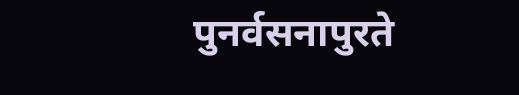पुनर्वसनापुरते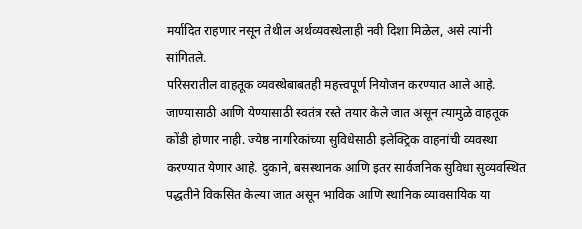मर्यादित राहणार नसून तेथील अर्थव्यवस्थेलाही नवी दिशा मिळेल, असे त्यांनी सांगितले.
परिसरातील वाहतूक व्यवस्थेबाबतही महत्त्वपूर्ण नियोजन करण्यात आले आहे. जाण्यासाठी आणि येण्यासाठी स्वतंत्र रस्ते तयार केले जात असून त्यामुळे वाहतूक कोंडी होणार नाही. ज्येष्ठ नागरिकांच्या सुविधेसाठी इलेक्ट्रिक वाहनांची व्यवस्था करण्यात येणार आहे. दुकाने, बसस्थानक आणि इतर सार्वजनिक सुविधा सुव्यवस्थित पद्धतीने विकसित केल्या जात असून भाविक आणि स्थानिक व्यावसायिक या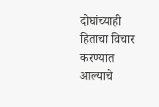दोघांच्याही हिताचा विचार करण्यात आल्याचे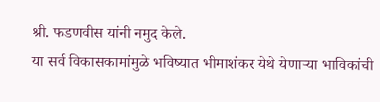श्री. फडणवीस यांनी नमुद केले.
या सर्व विकासकामांमुळे भविष्यात भीमाशंकर येथे येणाऱ्या भाविकांची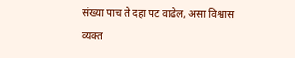संख्या पाच ते दहा पट वाढेल, असा विश्वास व्यक्त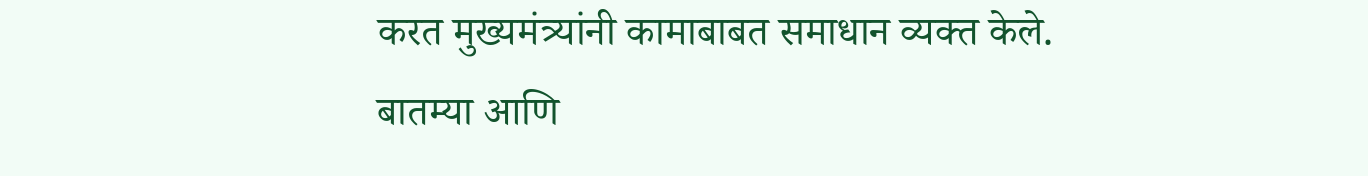करत मुख्यमंत्र्यांनी कामाबाबत समाधान व्यक्त केले.
बातम्या आणि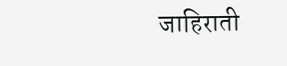जाहिराती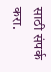साठी संपर्क करा.